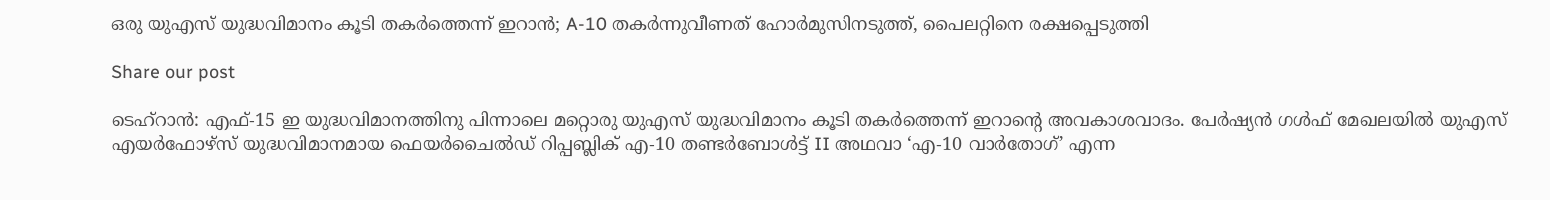ഒരു യുഎസ് യുദ്ധവിമാനം കൂടി തകർത്തെന്ന് ഇറാൻ; A-10 തകർന്നുവീണത് ഹോർമുസിനടുത്ത്, പൈലറ്റിനെ രക്ഷപ്പെടുത്തി

Share our post

ടെഹ്‌റാൻ: എഫ്-15 ഇ യുദ്ധവിമാനത്തിനു പിന്നാലെ മറ്റൊരു യുഎസ് യുദ്ധവിമാനം കൂടി തകർത്തെന്ന് ഇറാന്റെ അവകാശവാദം. പേർഷ്യൻ ഗൾഫ് മേഖലയിൽ യുഎസ് എയർഫോഴ്‌സ് യുദ്ധവിമാനമായ ഫെയർചൈൽഡ് റിപ്പബ്ലിക് എ-10 തണ്ടർബോൾട്ട് II അഥവാ ‘എ-10 വാർതോഗ്’ എന്ന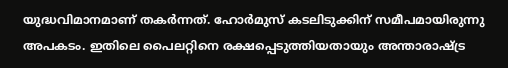യുദ്ധവിമാനമാണ് തകർന്നത്. ഹോർമുസ് കടലിടുക്കിന് സമീപമായിരുന്നു അപകടം. ഇതിലെ പൈലറ്റിനെ രക്ഷപ്പെടുത്തിയതായും അന്താരാഷ്ട്ര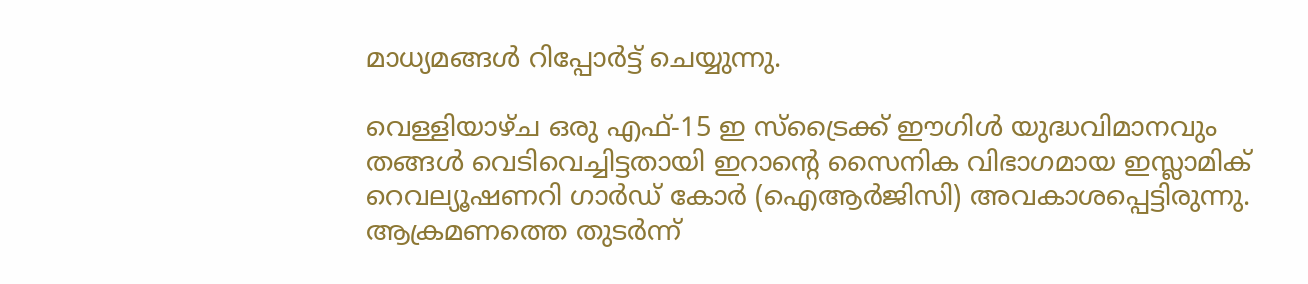മാധ്യമങ്ങൾ റിപ്പോർട്ട് ചെയ്യുന്നു.

വെള്ളിയാഴ്ച ഒരു എഫ്-15 ഇ സ്‌ട്രൈക്ക് ഈഗിൾ യുദ്ധവിമാനവും തങ്ങൾ വെടിവെച്ചിട്ടതായി ഇറാന്റെ സൈനിക വിഭാഗമായ ഇസ്ലാമിക് റെവല്യൂഷണറി ഗാർഡ് കോർ (ഐആർജിസി) അവകാശപ്പെട്ടിരുന്നു. ആക്രമണത്തെ തുടർന്ന്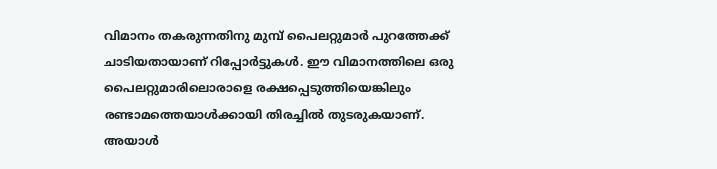വിമാനം തകരുന്നതിനു മുമ്പ് പൈലറ്റുമാർ പുറത്തേക്ക് ചാടിയതായാണ് റിപ്പോർട്ടുകൾ. ഈ വിമാനത്തിലെ ഒരു പൈലറ്റുമാരിലൊരാളെ രക്ഷപ്പെടുത്തിയെങ്കിലും രണ്ടാമത്തെയാൾക്കായി തിരച്ചിൽ തുടരുകയാണ്. അയാൾ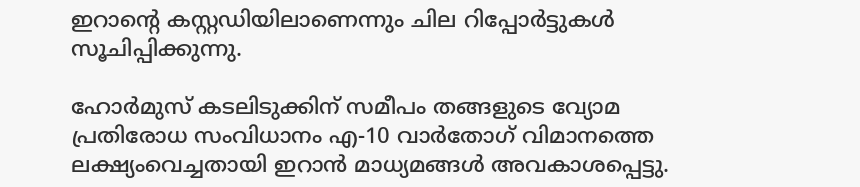ഇറാന്റെ കസ്റ്റഡിയിലാണെന്നും ചില റിപ്പോർട്ടുകൾ സൂചിപ്പിക്കുന്നു.

ഹോർമുസ് കടലിടുക്കിന് സമീപം തങ്ങളുടെ വ്യോമ പ്രതിരോധ സംവിധാനം എ-10 വാർതോഗ് വിമാനത്തെ ലക്ഷ്യംവെച്ചതായി ഇറാൻ മാധ്യമങ്ങൾ അവകാശപ്പെട്ടു.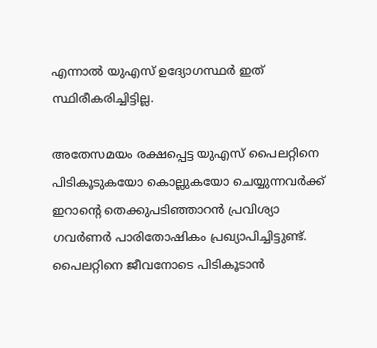എന്നാൽ യുഎസ് ഉദ്യോഗസ്ഥർ ഇത് സ്ഥിരീകരിച്ചിട്ടില്ല.

അതേസമയം രക്ഷപ്പെട്ട യുഎസ് പൈലറ്റിനെ പിടികൂടുകയോ കൊല്ലുകയോ ചെയ്യുന്നവർക്ക് ഇറാന്റെ തെക്കുപടിഞ്ഞാറൻ പ്രവിശ്യാ ഗവർണർ പാരിതോഷികം പ്രഖ്യാപിച്ചിട്ടുണ്ട്. പൈലറ്റിനെ ജീവനോടെ പിടികൂടാൻ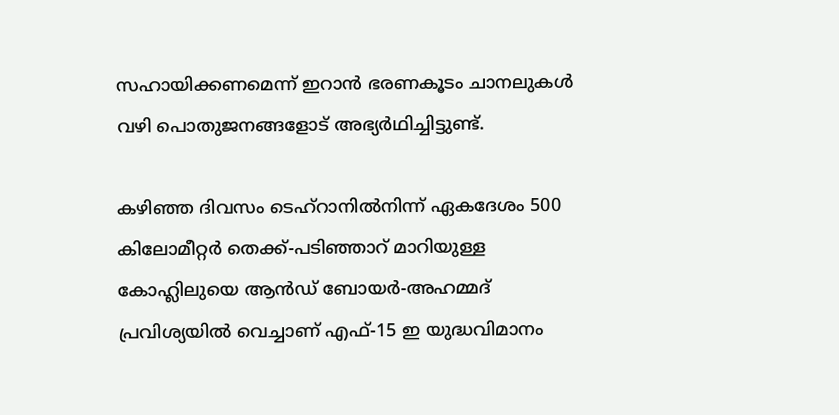സഹായിക്കണമെന്ന് ഇറാൻ ഭരണകൂടം ചാനലുകൾ വഴി പൊതുജനങ്ങളോട് അഭ്യർഥിച്ചിട്ടുണ്ട്.

കഴിഞ്ഞ ദിവസം ടെഹ്‌റാനിൽനിന്ന് ഏകദേശം 500 കിലോമീറ്റർ തെക്ക്-പടിഞ്ഞാറ് മാറിയുള്ള കോഹ്ലിലുയെ ആൻഡ് ബോയർ-അഹമ്മദ് പ്രവിശ്യയിൽ വെച്ചാണ് എഫ്-15 ഇ യുദ്ധവിമാനം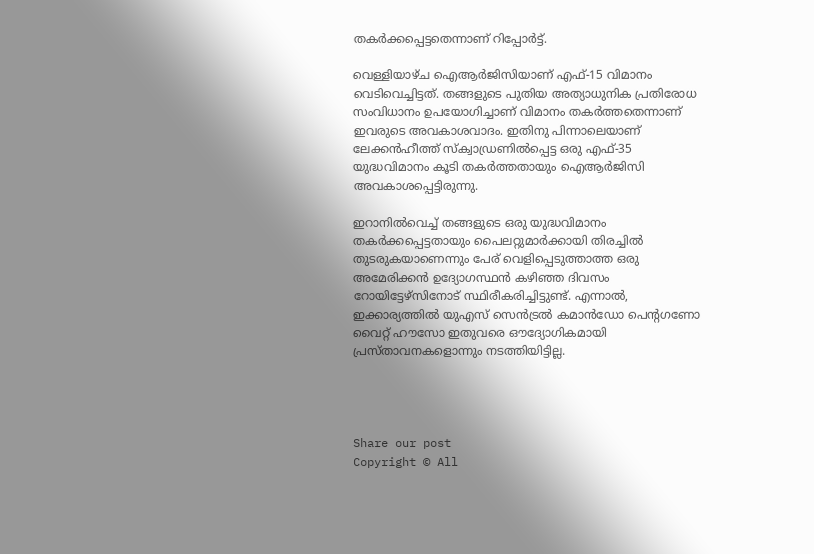തകർക്കപ്പെട്ടതെന്നാണ് റിപ്പോർട്ട്.

വെള്ളിയാഴ്ച ഐആർജിസിയാണ് എഫ്-15 വിമാനം വെടിവെച്ചിട്ടത്. തങ്ങളുടെ പുതിയ അത്യാധുനിക പ്രതിരോധ സംവിധാനം ഉപയോഗിച്ചാണ് വിമാനം തകർത്തതെന്നാണ് ഇവരുടെ അവകാശവാദം. ഇതിനു പിന്നാലെയാണ് ലേക്കൻഹീത്ത് സ്‌ക്വാഡ്രണിൽപ്പെട്ട ഒരു എഫ്-35 യുദ്ധവിമാനം കൂടി തകർത്തതായും ഐആർജിസി അവകാശപ്പെട്ടിരുന്നു.

ഇറാനിൽവെച്ച് തങ്ങളുടെ ഒരു യുദ്ധവിമാനം തകർക്കപ്പെട്ടതായും പൈലറ്റുമാർക്കായി തിരച്ചിൽ തുടരുകയാണെന്നും പേര് വെളിപ്പെടുത്താത്ത ഒരു അമേരിക്കൻ ഉദ്യോഗസ്ഥൻ കഴിഞ്ഞ ദിവസം റോയിട്ടേഴ്സിനോട് സ്ഥിരീകരിച്ചിട്ടുണ്ട്. എന്നാൽ, ഇക്കാര്യത്തിൽ യുഎസ് സെൻട്രൽ കമാൻഡോ പെന്റഗണോ വൈറ്റ് ഹൗസോ ഇതുവരെ ഔദ്യോഗികമായി പ്രസ്താവനകളൊന്നും നടത്തിയിട്ടില്ല.




Share our post
Copyright © All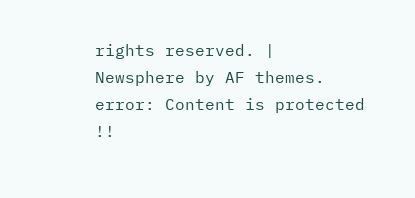rights reserved. | Newsphere by AF themes.
error: Content is protected !!